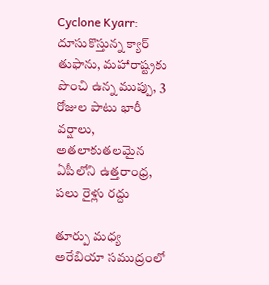Cyclone Kyarr: దూసుకొస్తున్న క్యార్ తుఫాను, మహారాష్ట్రకు పొంచి ఉన్న ముప్పు, 3 రోజుల పాటు భారీ వర్షాలు, అతలాకుతలమైన ఏపీలోని ఉత్తరాంధ్ర, పలు రైళ్లు రద్దు

తూర్పు మధ్య అరేబియా సముద్రంలో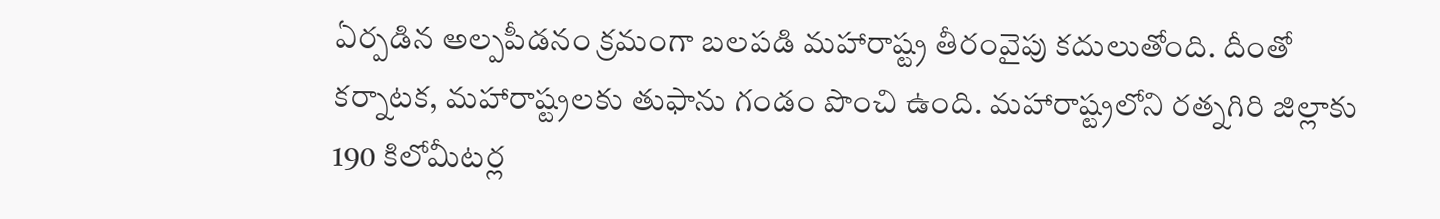ఏర్పడిన అల్పపీడనం క్రమంగా బలపడి మహారాష్ట్ర తీరంవైపు కదులుతోంది. దీంతో కర్నాటక, మహారాష్ట్రలకు తుఫాను గండం పొంచి ఉంది. మహారాష్ట్రలోని రత్నగిరి జిల్లాకు 190 కిలోమీటర్ల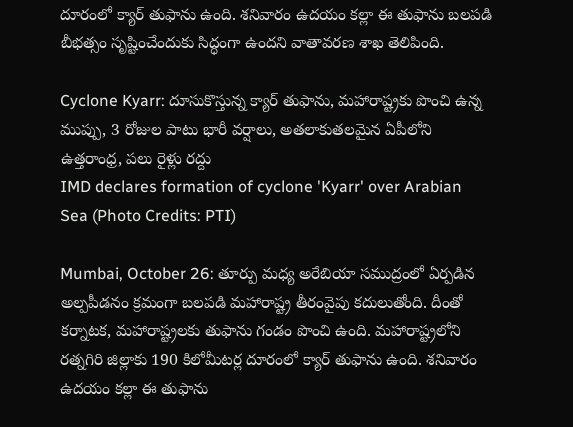దూరంలో క్యార్ తుఫాను ఉంది. శనివారం ఉదయం కల్లా ఈ తుఫాను బలపడి బీభత్సం సృష్టించేందుకు సిద్ధంగా ఉందని వాతావరణ శాఖ తెలిపింది.

Cyclone Kyarr: దూసుకొస్తున్న క్యార్ తుఫాను, మహారాష్ట్రకు పొంచి ఉన్న ముప్పు, 3 రోజుల పాటు భారీ వర్షాలు, అతలాకుతలమైన ఏపీలోని ఉత్తరాంధ్ర, పలు రైళ్లు రద్దు
IMD declares formation of cyclone 'Kyarr' over Arabian Sea (Photo Credits: PTI)

Mumbai, October 26: తూర్పు మధ్య అరేబియా సముద్రంలో ఏర్పడిన అల్పపీడనం క్రమంగా బలపడి మహారాష్ట్ర తీరంవైపు కదులుతోంది. దీంతో కర్నాటక, మహారాష్ట్రలకు తుఫాను గండం పొంచి ఉంది. మహారాష్ట్రలోని రత్నగిరి జిల్లాకు 190 కిలోమీటర్ల దూరంలో క్యార్ తుఫాను ఉంది. శనివారం ఉదయం కల్లా ఈ తుఫాను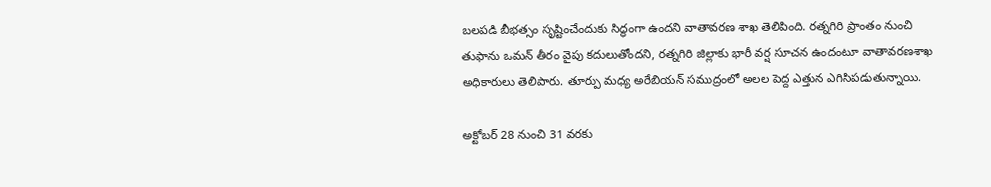బలపడి బీభత్సం సృష్టించేందుకు సిద్ధంగా ఉందని వాతావరణ శాఖ తెలిపింది. రత్నగిరి ప్రాంతం నుంచి తుఫాను ఒమన్ తీరం వైపు కదులుతోందని, రత్నగిరి జిల్లాకు భారీ వర్ష సూచన ఉందంటూ వాతావరణశాఖ అధికారులు తెలిపారు. తూర్పు మధ్య అరేబియన్ సముద్రంలో అలల పెద్ద ఎత్తున ఎగిసిపడుతున్నాయి.

అక్టోబర్ 28 నుంచి 31 వరకు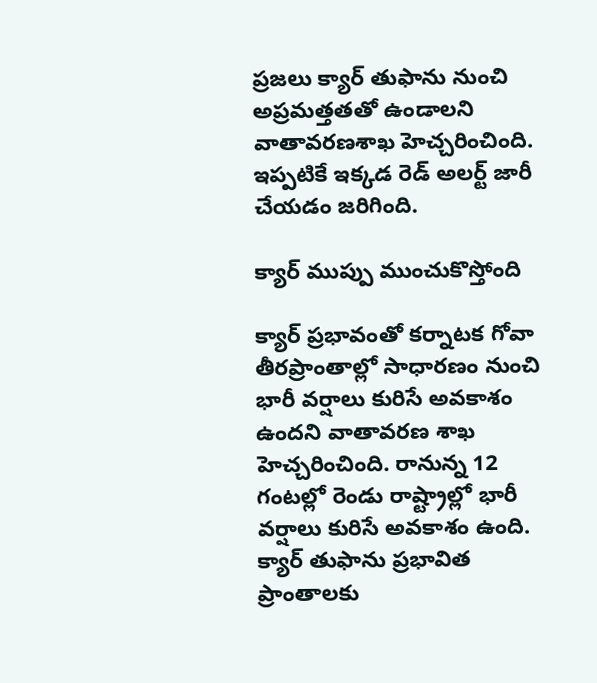ప్రజలు క్యార్ తుఫాను నుంచి అప్రమత్తతతో ఉండాలని వాతావరణశాఖ హెచ్చరించింది. ఇప్పటికే ఇక్కడ రెడ్ అలర్ట్ జారీ చేయడం జరిగింది.

క్యార్ ముప్పు ముంచుకొస్తోంది

క్యార్ ప్రభావంతో కర్నాటక గోవా తీరప్రాంతాల్లో సాధారణం నుంచి భారీ వర్షాలు కురిసే అవకాశం ఉందని వాతావరణ శాఖ హెచ్చరించింది. రానున్న 12 గంటల్లో రెండు రాష్ట్రాల్లో భారీ వర్షాలు కురిసే అవకాశం ఉంది. క్యార్ తుఫాను ప్రభావిత ప్రాంతాలకు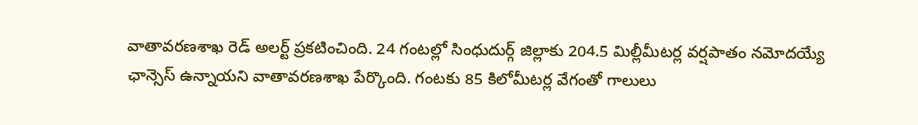వాతావరణశాఖ రెడ్ అలర్ట్ ప్రకటించింది. 24 గంటల్లో సింధుదుర్గ్ జిల్లాకు 204.5 మిల్లీమీటర్ల వర్షపాతం నమోదయ్యే ఛాన్సెస్ ఉన్నాయని వాతావరణశాఖ పేర్కొంది. గంటకు 85 కిలోమీటర్ల వేగంతో గాలులు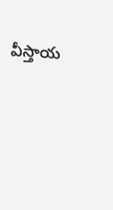వీస్తాయ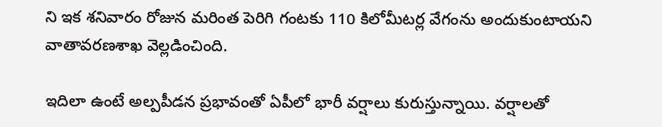ని ఇక శనివారం రోజున మరింత పెరిగి గంటకు 110 కిలోమీటర్ల వేగంను అందుకుంటాయని వాతావరణశాఖ వెల్లడించింది.

ఇదిలా ఉంటే అల్పపీడన ప్రభావంతో ఏపీలో భారీ వర్షాలు కురుస్తున్నాయి. వర్షాలతో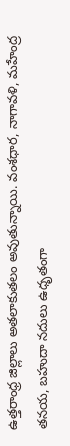ఉత్తరాంధ్ర జిల్లాలు అతలాకుతలం అవుతున్నాయి. వంశధార, నాగావళి, మహేంద్ర తనయ, బహుదా నదులు ఉధృతంగా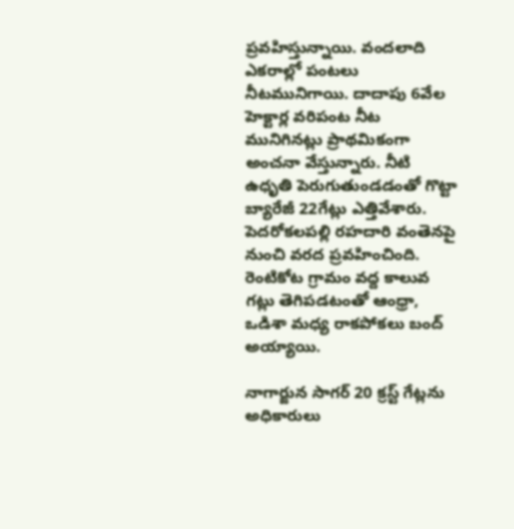ప్రవహిస్తున్నాయి. వందలాది ఎకరాల్లో పంటలు నీటమునిగాయి. దాదాపు 6వేల హెక్టార్ల వరిపంట నీట మునిగినట్లు ప్రాథమికంగా అంచనా వేస్తున్నారు. నీటి ఉధృతి పెరుగుతుండడంతో గొట్టా బ్యారేజీ 22గేట్లు ఎత్తివేశారు. పెదరోకలపల్లి రహదారి వంతెనపై నుంచి వరద ప్రవహించింది. రెంటికోట గ్రామం వద్ద కాలువ గట్లు తెగిపడటంతో ఆంధ్రా, ఒడిశా మధ్య రాకపోకలు బంద్‌ అయ్యాయి.

నాగార్జున సాగర్‌ 20 క్రస్ట్‌ గేట్లను అధికారులు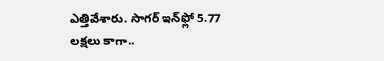ఎత్తివేశారు. సాగర్ ఇన్‌ఫ్లో 5.77 లక్షలు కాగా..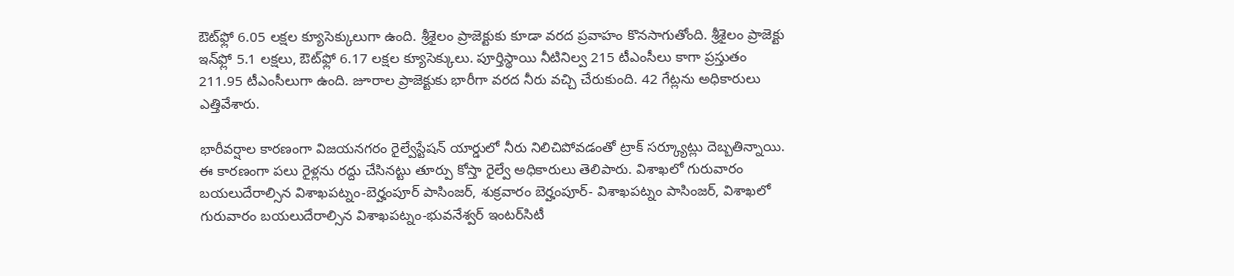ఔట్‌ఫ్లో 6.05 లక్షల క్యూసెక్కులుగా ఉంది. శ్రీశైలం ప్రాజెక్టుకు కూడా వరద ప్రవాహం కొనసాగుతోంది. శ్రీశైలం ప్రాజెక్టు ఇన్‌ఫ్లో 5.1 లక్షలు, ఔట్‌ఫ్లో 6.17 లక్షల క్యూసెక్కులు. పూర్తిస్థాయి నీటినిల్వ 215 టీఎంసీలు కాగా ప్రస్తుతం 211.95 టీఎంసీలుగా ఉంది. జూరాల ప్రాజెక్టుకు భారీగా వరద నీరు వచ్చి చేరుకుంది. 42 గేట్లను అధికారులు ఎత్తివేశారు.

భారీవర్షాల కారణంగా విజయనగరం రైల్వేస్టేషన్‌ యార్డులో నీరు నిలిచిపోవడంతో ట్రాక్‌ సర్క్యూట్లు దెబ్బతిన్నాయి. ఈ కారణంగా పలు రైళ్లను రద్దు చేసినట్టు తూర్పు కోస్తా రైల్వే అధికారులు తెలిపారు. విశాఖలో గురువారం బయలుదేరాల్సిన విశాఖపట్నం-బెర్హంపూర్‌ పాసింజర్‌, శుక్రవారం బెర్హంపూర్‌- విశాఖపట్నం పాసింజర్‌, విశాఖలో గురువారం బయలుదేరాల్సిన విశాఖపట్నం-భువనేశ్వర్‌ ఇంటర్‌సిటీ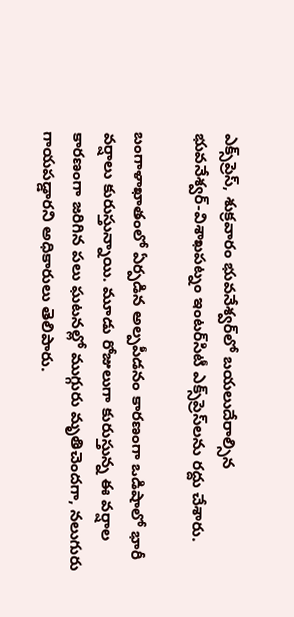ఎక్స్‌ప్రెస్‌, శుక్రవారం భువనేశ్వర్‌లో బయలుదేరాల్సిన భువనేశ్వర్‌-విశాఖపట్నం ఇంటర్‌సిటీ ఎక్స్‌ప్రెస్‌లను రద్దు చేశారు.

బంగాళాఖాతంలో ఏర్పడిన అల్పపీడనం కారణంగా ఒడిషాలో భారీ వర్షాలు కురుస్తున్నాయి. మూడు రోజులుగా కురుస్తున్న ఈ వర్షాల కారణంగా జరిగిన పలు ఘటనల్లో ముగ్గురు మృతిచెందగా, నలుగురు గాయపడ్డారని అధికారులు తెలిపారు.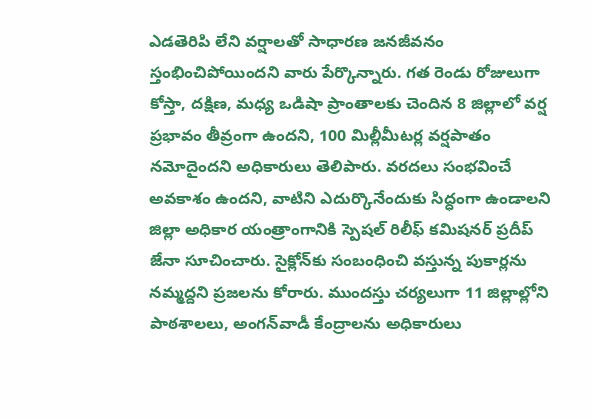ఎడతెరిపి లేని వర్షాలతో సాధారణ జనజీవనం స్తంభించిపోయిందని వారు పేర్కొన్నారు. గత రెండు రోజులుగా కోస్తా, దక్షిణ, మధ్య ఒడిషా ప్రాంతాలకు చెందిన 8 జిల్లాలో వర్ష ప్రభావం తీవ్రంగా ఉందని, 100 మిల్లీమీటర్ల వర్షపాతం నమోదైందని అధికారులు తెలిపారు. వరదలు సంభవించే అవకాశం ఉందని, వాటిని ఎదుర్కొనేందుకు సిద్ధంగా ఉండాలని జిల్లా అధికార యంత్రాంగానికి స్పెషల్‌ రిలీఫ్‌ కమిషనర్‌ ప్రదీప్‌ జేనా సూచించారు. సైక్లోన్‌కు సంబంధించి వస్తున్న పుకార్లను నమ్మద్దని ప్రజలను కోరారు. ముందస్తు చర్యలుగా 11 జిల్లాల్లోని పాఠశాలలు, అంగన్‌వాడీ కేంద్రాలను అధికారులు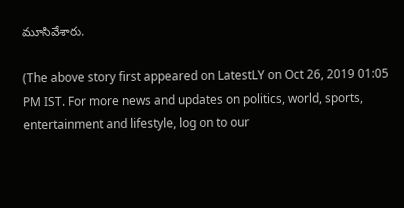మూసివేశారు.

(The above story first appeared on LatestLY on Oct 26, 2019 01:05 PM IST. For more news and updates on politics, world, sports, entertainment and lifestyle, log on to our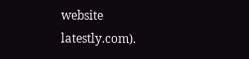website latestly.com).